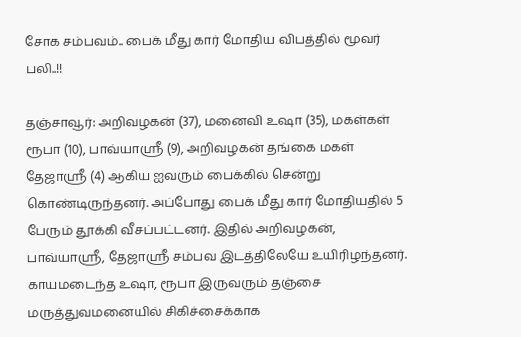சோக சம்பவம்.. பைக் மீது கார் மோதிய விபத்தில் மூவர் பலி..!!

தஞ்சாவூர்: அறிவழகன் (37), மனைவி உஷா (35), மகள்கள் ரூபா (10), பாவ்யாஸ்ரீ (9), அறிவழகன் தங்கை மகள் தேஜாஸ்ரீ (4) ஆகிய ஐவரும் பைக்கில் சென்று கொண்டிருந்தனர். அப்போது பைக் மீது கார் மோதியதில் 5 பேரும் தூக்கி வீசப்பட்டனர். இதில் அறிவழகன், பாவ்யாஸ்ரீ, தேஜாஸ்ரீ சம்பவ இடத்திலேயே உயிரிழந்தனர். காயமடைந்த உஷா, ரூபா இருவரும் தஞ்சை மருத்துவமனையில் சிகிச்சைக்காக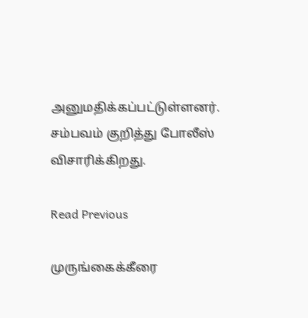அனுமதிக்கப்பட்டுள்ளனர். சம்பவம் குறித்து போலீஸ் விசாரிக்கிறது.

Read Previous

முருங்கைக்கீரை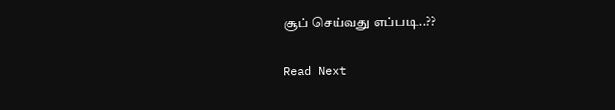சூப் செய்வது எப்படி..??

Read Next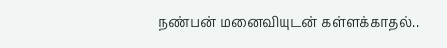நண்பன் மனைவியுடன் கள்ளக்காதல்..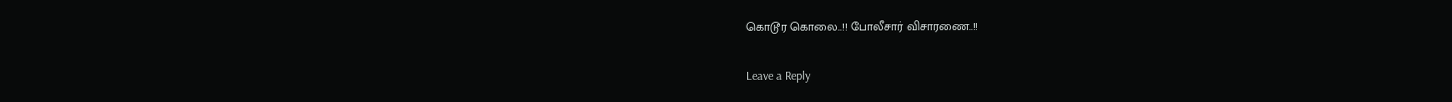கொடூர கொலை..!! போலீசார் விசாரணை..!!

Leave a Reply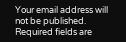Your email address will not be published. Required fields are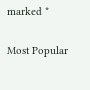marked *

Most Popular